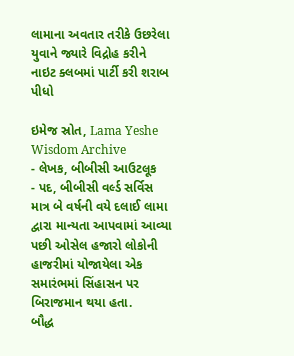લામાના અવતાર તરીકે ઉછરેલા યુવાને જ્યારે વિદ્રોહ કરીને નાઇટ ક્લબમાં પાર્ટી કરી શરાબ પીધો

ઇમેજ સ્રોત, Lama Yeshe Wisdom Archive
- લેખક, બીબીસી આઉટલૂક
- પદ, બીબીસી વર્લ્ડ સર્વિસ
માત્ર બે વર્ષની વયે દલાઈ લામા દ્વારા માન્યતા આપવામાં આવ્યા પછી ઓસેલ હજારો લોકોની હાજરીમાં યોજાયેલા એક સમારંભમાં સિંહાસન પર બિરાજમાન થયા હતા.
બૌદ્ધ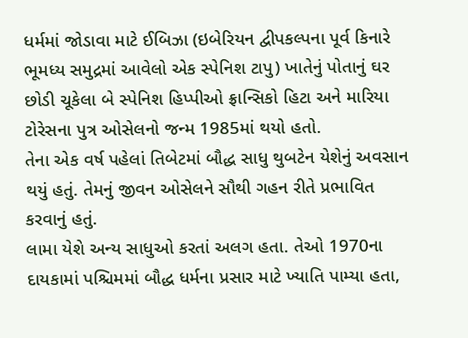ધર્મમાં જોડાવા માટે ઈબિઝા (ઇબેરિયન દ્વીપકલ્પના પૂર્વ કિનારે ભૂમધ્ય સમુદ્રમાં આવેલો એક સ્પેનિશ ટાપુ) ખાતેનું પોતાનું ઘર છોડી ચૂકેલા બે સ્પેનિશ હિપ્પીઓ ફ્રાન્સિકો હિટા અને મારિયા ટોરેસના પુત્ર ઓસેલનો જન્મ 1985માં થયો હતો.
તેના એક વર્ષ પહેલાં તિબેટમાં બૌદ્ધ સાધુ થુબટેન યેશેનું અવસાન થયું હતું. તેમનું જીવન ઓસેલને સૌથી ગહન રીતે પ્રભાવિત કરવાનું હતું.
લામા યેશે અન્ય સાધુઓ કરતાં અલગ હતા. તેઓ 1970ના દાયકામાં પશ્ચિમમાં બૌદ્ધ ધર્મના પ્રસાર માટે ખ્યાતિ પામ્યા હતા,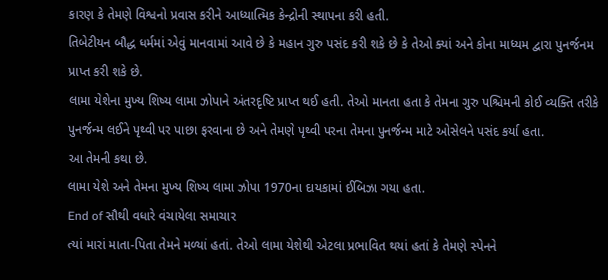કારણ કે તેમણે વિશ્વનો પ્રવાસ કરીને આધ્યાત્મિક કેન્દ્રોની સ્થાપના કરી હતી.
તિબેટીયન બૌદ્ધ ધર્મમાં એવું માનવામાં આવે છે કે મહાન ગુરુ પસંદ કરી શકે છે કે તેઓ ક્યાં અને કોના માધ્યમ દ્વારા પુનર્જનમ પ્રાપ્ત કરી શકે છે.
લામા યેશેના મુખ્ય શિષ્ય લામા ઝોપાને અંતરદૃષ્ટિ પ્રાપ્ત થઈ હતી. તેઓ માનતા હતા કે તેમના ગુરુ પશ્ચિમની કોઈ વ્યક્તિ તરીકે પુનર્જન્મ લઈને પૃથ્વી પર પાછા ફરવાના છે અને તેમણે પૃથ્વી પરના તેમના પુનર્જન્મ માટે ઓસેલને પસંદ કર્યા હતા.
આ તેમની કથા છે.
લામા યેશે અને તેમના મુખ્ય શિષ્ય લામા ઝોપા 1970ના દાયકામાં ઈબિઝા ગયા હતા.
End of સૌથી વધારે વંચાયેલા સમાચાર
ત્યાં મારાં માતા-પિતા તેમને મળ્યાં હતાં. તેઓ લામા યેશેથી એટલા પ્રભાવિત થયાં હતાં કે તેમણે સ્પેનને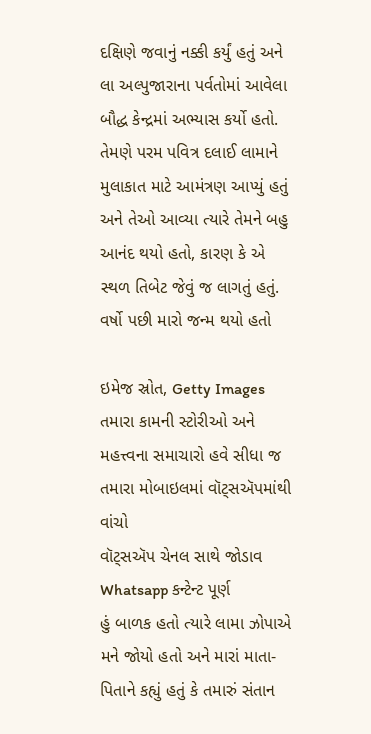દક્ષિણે જવાનું નક્કી કર્યું હતું અને લા અલ્પુજારાના પર્વતોમાં આવેલા બૌદ્ધ કેન્દ્રમાં અભ્યાસ કર્યો હતો.
તેમણે પરમ પવિત્ર દલાઈ લામાને મુલાકાત માટે આમંત્રણ આપ્યું હતું અને તેઓ આવ્યા ત્યારે તેમને બહુ આનંદ થયો હતો, કારણ કે એ સ્થળ તિબેટ જેવું જ લાગતું હતું.
વર્ષો પછી મારો જન્મ થયો હતો

ઇમેજ સ્રોત, Getty Images
તમારા કામની સ્ટોરીઓ અને મહત્ત્વના સમાચારો હવે સીધા જ તમારા મોબાઇલમાં વૉટ્સઍપમાંથી વાંચો
વૉટ્સઍપ ચેનલ સાથે જોડાવ
Whatsapp કન્ટેન્ટ પૂર્ણ
હું બાળક હતો ત્યારે લામા ઝોપાએ મને જોયો હતો અને મારાં માતા-પિતાને કહ્યું હતું કે તમારું સંતાન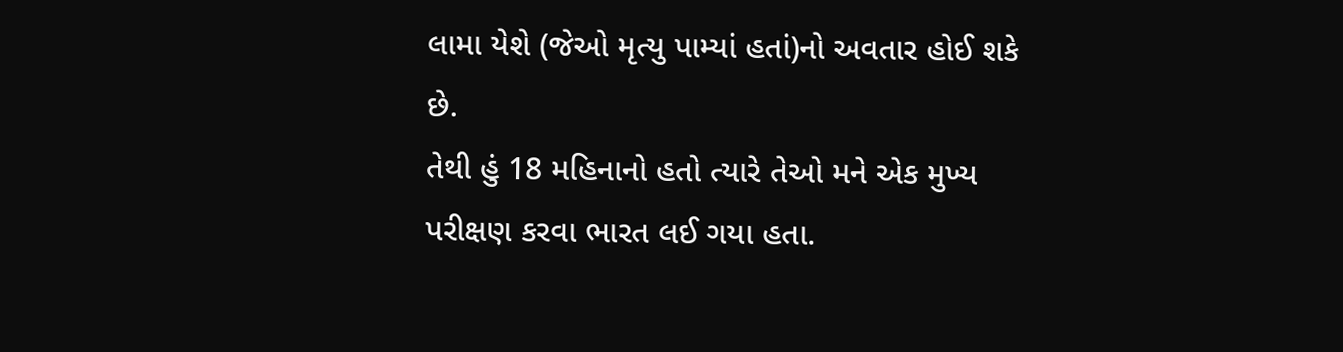લામા યેશે (જેઓ મૃત્યુ પામ્યાં હતાં)નો અવતાર હોઈ શકે છે.
તેથી હું 18 મહિનાનો હતો ત્યારે તેઓ મને એક મુખ્ય પરીક્ષણ કરવા ભારત લઈ ગયા હતા.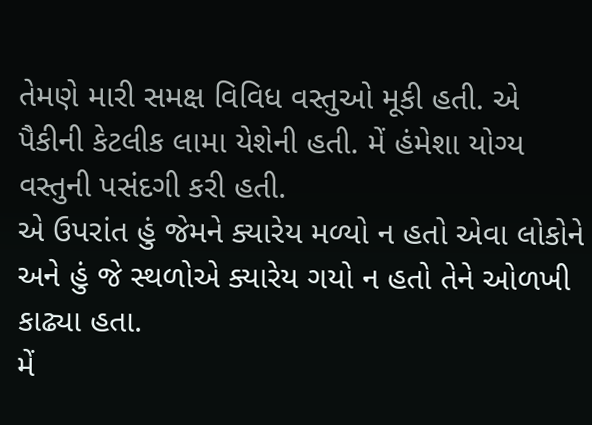તેમણે મારી સમક્ષ વિવિધ વસ્તુઓ મૂકી હતી. એ પૈકીની કેટલીક લામા યેશેની હતી. મેં હંમેશા યોગ્ય વસ્તુની પસંદગી કરી હતી.
એ ઉપરાંત હું જેમને ક્યારેય મળ્યો ન હતો એવા લોકોને અને હું જે સ્થળોએ ક્યારેય ગયો ન હતો તેને ઓળખી કાઢ્યા હતા.
મેં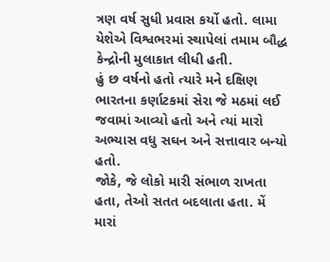ત્રણ વર્ષ સુધી પ્રવાસ કર્યો હતો. લામા યેશેએ વિશ્વભરમાં સ્થાપેલાં તમામ બૌદ્ધ કેન્દ્રોની મુલાકાત લીધી હતી.
હું છ વર્ષનો હતો ત્યારે મને દક્ષિણ ભારતના કર્ણાટકમાં સેરા જે મઠમાં લઈ જવામાં આવ્યો હતો અને ત્યાં મારો અભ્યાસ વધુ સઘન અને સત્તાવાર બન્યો હતો.
જોકે, જે લોકો મારી સંભાળ રાખતા હતા, તેઓ સતત બદલાતા હતા. મેં મારાં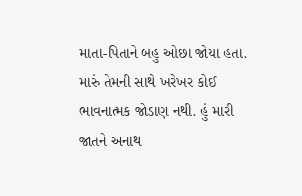માતા-પિતાને બહુ ઓછા જોયા હતા. મારું તેમની સાથે ખરેખર કોઈ ભાવનાત્મક જોડાણ નથી. હું મારી જાતને અનાથ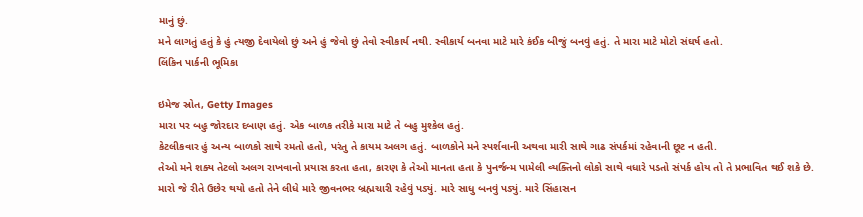માનું છું.
મને લાગતું હતું કે હું ત્યજી દેવાયેલો છું અને હું જેવો છું તેવો સ્વીકાર્ય નથી. સ્વીકાર્ય બનવા માટે મારે કંઈક બીજું બનવું હતું. તે મારા માટે મોટો સંઘર્ષ હતો.
લિંકિન પાર્કની ભૂમિકા

ઇમેજ સ્રોત, Getty Images
મારા પર બહુ જોરદાર દબાણ હતું. એક બાળક તરીકે મારા માટે તે બહુ મુશ્કેલ હતું.
કેટલીકવાર હું અન્ય બાળકો સાથે રમતો હતો, પરંતુ તે કાયમ અલગ હતું. બાળકોને મને સ્પર્શવાની અથવા મારી સાથે ગાઢ સંપર્કમાં રહેવાની છૂટ ન હતી.
તેઓ મને શક્ય તેટલો અલગ રાખવાનો પ્રયાસ કરતા હતા, કારણ કે તેઓ માનતા હતા કે પુનર્જન્મ પામેલી વ્યક્તિનો લોકો સાથે વધારે પડતો સંપર્ક હોય તો તે પ્રભાવિત થઈ શકે છે.
મારો જે રીતે ઉછેર થયો હતો તેને લીધે મારે જીવનભર બ્રહ્મચારી રહેવું પડ્યું. મારે સાધુ બનવું પડ્યું. મારે સિંહાસન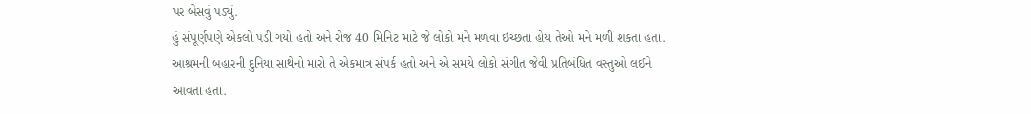પર બેસવું પડ્યું.
હું સંપૂર્ણપણે એકલો પડી ગયો હતો અને રોજ 40 મિનિટ માટે જે લોકો મને મળવા ઇચ્છતા હોય તેઓ મને મળી શકતા હતા.
આશ્રમની બહારની દુનિયા સાથેનો મારો તે એકમાત્ર સંપર્ક હતો અને એ સમયે લોકો સંગીત જેવી પ્રતિબંધિત વસ્તુઓ લઈને આવતા હતા.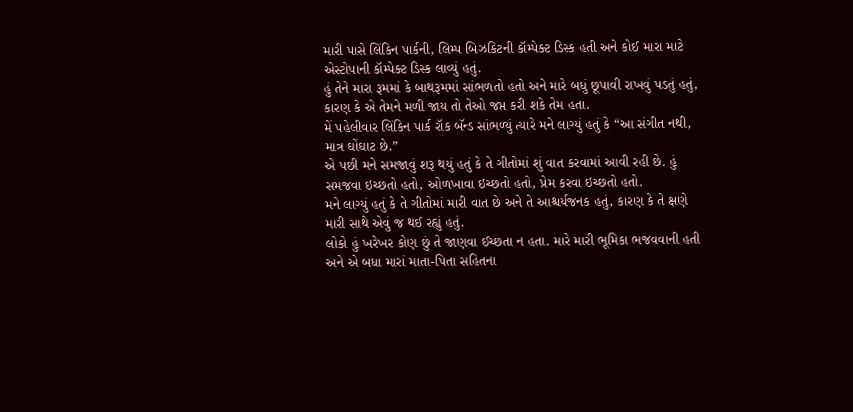મારી પાસે લિંકિન પાર્કની, લિમ્પ બિઝકિટની કૉમ્પેક્ટ ડિસ્ક હતી અને કોઈ મારા માટે એસ્ટોપાની કૉમ્પેક્ટ ડિસ્ક લાવ્યું હતું.
હું તેને મારા રૂમમાં કે બાથરૂમમાં સાંભળતો હતો અને મારે બધું છૂપાવી રાખવું પડતું હતું, કારણ કે એ તેમને મળી જાય તો તેઓ જપ્ત કરી શકે તેમ હતા.
મેં પહેલીવાર લિંકિન પાર્ક રૉક બૅન્ડ સાંભળ્યું ત્યારે મને લાગ્યું હતું કે “આ સંગીત નથી, માત્ર ઘોંઘાટ છે.”
એ પછી મને સમજાવું શરૂ થયું હતું કે તે ગીતોમાં શું વાત કરવામાં આવી રહી છે. હું સમજવા ઇચ્છતો હતો, ઓળખાવા ઇચ્છતો હતો, પ્રેમ કરવા ઇચ્છતો હતો.
મને લાગ્યું હતું કે તે ગીતોમાં મારી વાત છે અને તે આશ્ચર્યજનક હતું, કારણ કે તે ક્ષણે મારી સાથે એવું જ થઈ રહ્યું હતું.
લોકો હું ખરેખર કોણ છું તે જાણવા ઈચ્છતા ન હતા. મારે મારી ભૂમિકા ભજવવાની હતી અને એ બધા મારાં માતા-પિતા સહિતના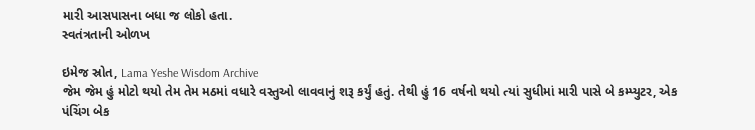મારી આસપાસના બધા જ લોકો હતા.
સ્વતંત્રતાની ઓળખ

ઇમેજ સ્રોત, Lama Yeshe Wisdom Archive
જેમ જેમ હું મોટો થયો તેમ તેમ મઠમાં વધારે વસ્તુઓ લાવવાનું શરૂ કર્યું હતું. તેથી હું 16 વર્ષનો થયો ત્યાં સુધીમાં મારી પાસે બે કમ્પ્યુટર, એક પંચિંગ બેક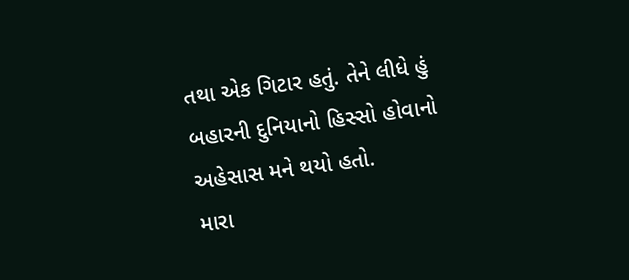તથા એક ગિટાર હતું. તેને લીધે હું બહારની દુનિયાનો હિસ્સો હોવાનો અહેસાસ મને થયો હતો.
મારા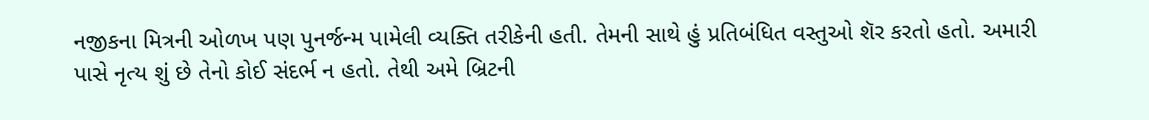નજીકના મિત્રની ઓળખ પણ પુનર્જન્મ પામેલી વ્યક્તિ તરીકેની હતી. તેમની સાથે હું પ્રતિબંધિત વસ્તુઓ શૅર કરતો હતો. અમારી પાસે નૃત્ય શું છે તેનો કોઈ સંદર્ભ ન હતો. તેથી અમે બ્રિટની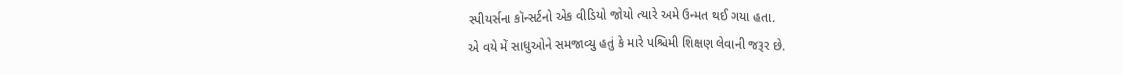સ્પીયર્સના કૉન્સર્ટનો એક વીડિયો જોયો ત્યારે અમે ઉન્મત થઈ ગયા હતા.
એ વયે મેં સાધુઓને સમજાવ્યુ હતું કે મારે પશ્ચિમી શિક્ષણ લેવાની જરૂર છે.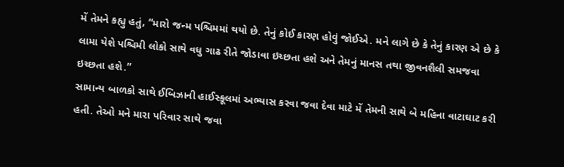મેં તેમને કહ્યુ હતું, “મારો જન્મ પશ્ચિમમાં થયો છે. તેનું કોઈ કારણ હોવું જોઈએ. મને લાગે છે કે તેનું કારણ એ છે કે લામા યેશે પશ્ચિમી લોકો સાથે વધુ ગાઢ રીતે જોડાવા ઇચ્છતા હશે અને તેમનું માનસ તથા જીવનશૈલી સમજવા ઇચ્છતા હશે.”
સામાન્ય બાળકો સાથે ઈબિઝાની હાઈસ્કૂલમાં અભ્યાસ કરવા જવા દેવા માટે મેં તેમની સાથે બે મહિના વાટાઘાટ કરી હતી. તેઓ મને મારા પરિવાર સાથે જવા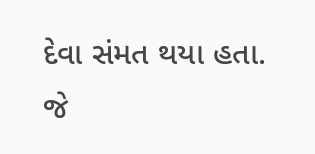દેવા સંમત થયા હતા.
જે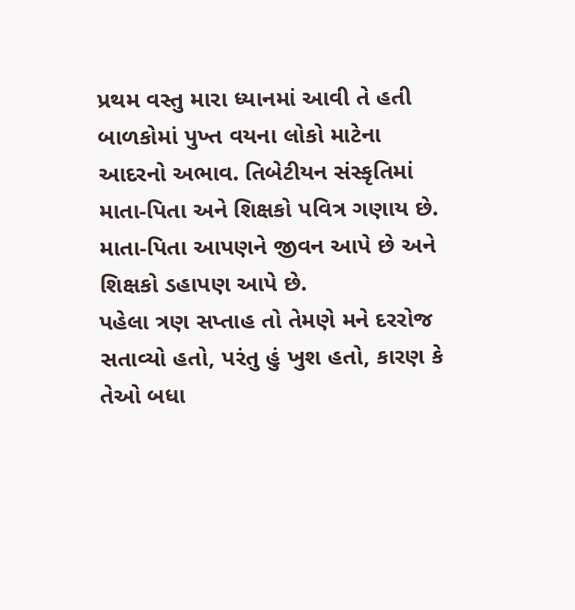પ્રથમ વસ્તુ મારા ધ્યાનમાં આવી તે હતી બાળકોમાં પુખ્ત વયના લોકો માટેના આદરનો અભાવ. તિબેટીયન સંસ્કૃતિમાં માતા-પિતા અને શિક્ષકો પવિત્ર ગણાય છે. માતા-પિતા આપણને જીવન આપે છે અને શિક્ષકો ડહાપણ આપે છે.
પહેલા ત્રણ સપ્તાહ તો તેમણે મને દરરોજ સતાવ્યો હતો, પરંતુ હું ખુશ હતો, કારણ કે તેઓ બધા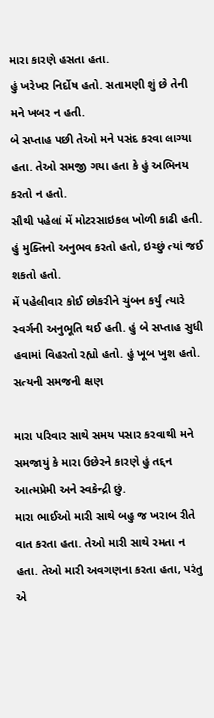મારા કારણે હસતા હતા.
હું ખરેખર નિર્દોષ હતો. સતામણી શું છે તેની મને ખબર ન હતી.
બે સપ્તાહ પછી તેઓ મને પસંદ કરવા લાગ્યા હતા. તેઓ સમજી ગયા હતા કે હું અભિનય કરતો ન હતો.
સૌથી પહેલાં મેં મોટરસાઇકલ ખોળી કાઢી હતી. હું મુક્તિનો અનુભવ કરતો હતો, ઇચ્છું ત્યાં જઈ શકતો હતો.
મેં પહેલીવાર કોઈ છોકરીને ચુંબન કર્યું ત્યારે સ્વર્ગની અનુભૂતિ થઈ હતી. હું બે સપ્તાહ સુધી હવામાં વિહરતો રહ્યો હતો. હું ખૂબ ખુશ હતો.
સત્યની સમજની ક્ષણ

મારા પરિવાર સાથે સમય પસાર કરવાથી મને સમજાયું કે મારા ઉછેરને કારણે હું તદ્દન આત્મપ્રેમી અને સ્વકેન્દ્રી છું.
મારા ભાઈઓ મારી સાથે બહુ જ ખરાબ રીતે વાત કરતા હતા. તેઓ મારી સાથે રમતા ન હતા. તેઓ મારી અવગણના કરતા હતા, પરંતુ એ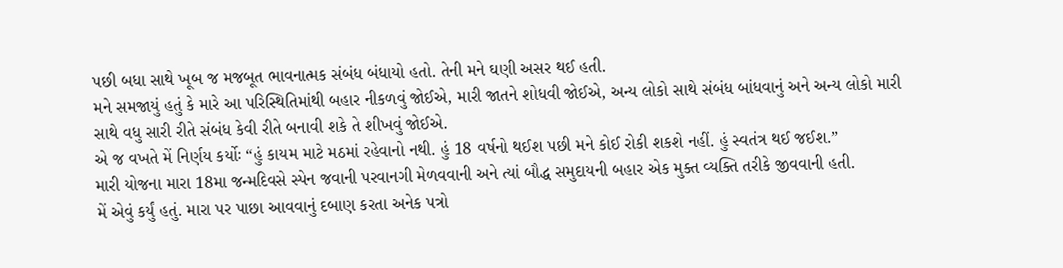પછી બધા સાથે ખૂબ જ મજબૂત ભાવનાત્મક સંબંધ બંધાયો હતો. તેની મને ઘણી અસર થઈ હતી.
મને સમજાયું હતું કે મારે આ પરિસ્થિતિમાંથી બહાર નીકળવું જોઈએ, મારી જાતને શોધવી જોઈએ, અન્ય લોકો સાથે સંબંધ બાંધવાનું અને અન્ય લોકો મારી સાથે વધુ સારી રીતે સંબંધ કેવી રીતે બનાવી શકે તે શીખવું જોઈએ.
એ જ વખતે મેં નિર્ણય કર્યોઃ “હું કાયમ માટે મઠમાં રહેવાનો નથી. હું 18 વર્ષનો થઈશ પછી મને કોઈ રોકી શકશે નહીં. હું સ્વતંત્ર થઈ જઈશ.”
મારી યોજના મારા 18મા જન્મદિવસે સ્પેન જવાની પરવાનગી મેળવવાની અને ત્યાં બૌદ્ધ સમુદાયની બહાર એક મુક્ત વ્યક્તિ તરીકે જીવવાની હતી.
મેં એવું કર્યું હતું. મારા પર પાછા આવવાનું દબાણ કરતા અનેક પત્રો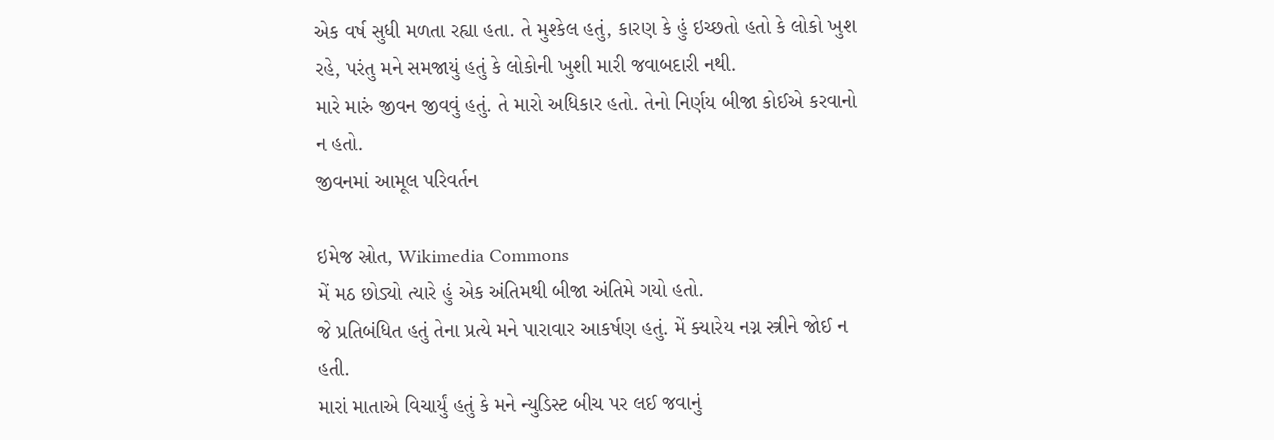એક વર્ષ સુધી મળતા રહ્યા હતા. તે મુશ્કેલ હતું, કારણ કે હું ઇચ્છતો હતો કે લોકો ખુશ રહે, પરંતુ મને સમજાયું હતું કે લોકોની ખુશી મારી જવાબદારી નથી.
મારે મારું જીવન જીવવું હતું. તે મારો અધિકાર હતો. તેનો નિર્ણય બીજા કોઈએ કરવાનો ન હતો.
જીવનમાં આમૂલ પરિવર્તન

ઇમેજ સ્રોત, Wikimedia Commons
મેં મઠ છોડ્યો ત્યારે હું એક અંતિમથી બીજા અંતિમે ગયો હતો.
જે પ્રતિબંધિત હતું તેના પ્રત્યે મને પારાવાર આકર્ષણ હતું. મેં ક્યારેય નગ્ન સ્ત્રીને જોઈ ન હતી.
મારાં માતાએ વિચાર્યું હતું કે મને ન્યુડિસ્ટ બીચ પર લઈ જવાનું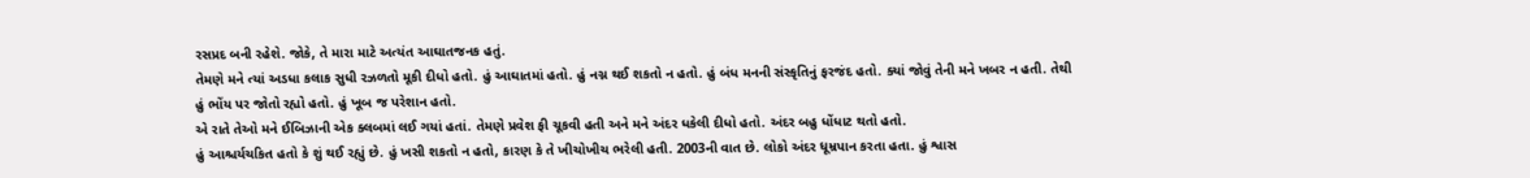રસપ્રદ બની રહેશે. જોકે, તે મારા માટે અત્યંત આઘાતજનક હતું.
તેમણે મને ત્યાં અડધા કલાક સુધી રઝળતો મૂકી દીધો હતો. હું આઘાતમાં હતો. હું નગ્ન થઈ શકતો ન હતો. હું બંધ મનની સંસ્કૃતિનું ફરજંદ હતો. ક્યાં જોવું તેની મને ખબર ન હતી. તેથી હું ભોંય પર જોતો રહ્યો હતો. હું ખૂબ જ પરેશાન હતો.
એ રાતે તેઓ મને ઈબિઝાની એક ક્લબમાં લઈ ગયાં હતાં. તેમણે પ્રવેશ ફી ચૂકવી હતી અને મને અંદર ધકેલી દીધો હતો. અંદર બહુ ધોંધાટ થતો હતો.
હું આશ્ચર્યચકિત હતો કે શું થઈ રહ્યું છે. હું ખસી શકતો ન હતો, કારણ કે તે ખીચોખીચ ભરેલી હતી. 2003ની વાત છે. લોકો અંદર ધૂમ્રપાન કરતા હતા. હું શ્વાસ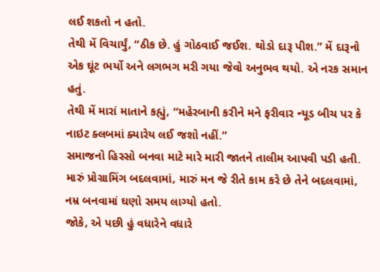લઈ શકતો ન હતો.
તેથી મેં વિચાર્યું, “ઠીક છે. હું ગોઠવાઈ જઈશ. થોડો દારૂ પીશ.” મેં દારૂનો એક ઘૂંટ ભર્યો અને લગભગ મરી ગયા જેવો અનુભવ થયો. એ નરક સમાન હતું.
તેથી મેં મારાં માતાને કહ્યું, “મહેરબાની કરીને મને ફરીવાર ન્યૂડ બીચ પર કે નાઇટ ક્લબમાં ક્યારેય લઈ જશો નહીં.”
સમાજનો હિસ્સો બનવા માટે મારે મારી જાતને તાલીમ આપવી પડી હતી. મારું પ્રોગ્રામિંગ બદલવામાં, મારું મન જે રીતે કામ કરે છે તેને બદલવામાં, નમ્ર બનવામાં ઘણો સમય લાગ્યો હતો.
જોકે, એ પછી હું વધારેને વધારે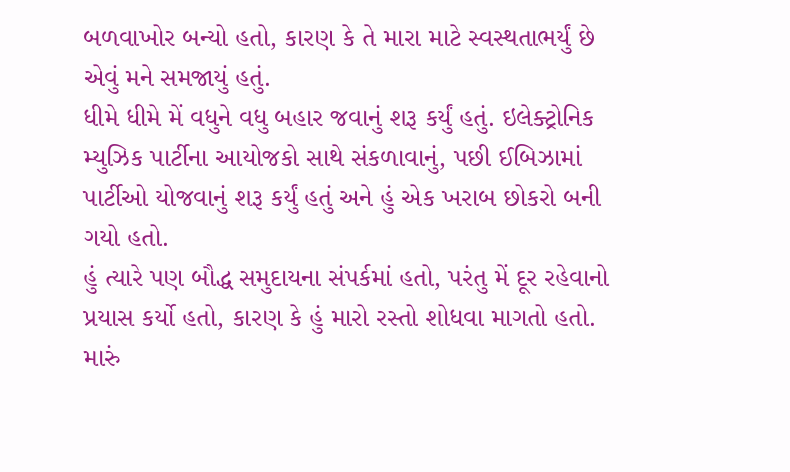બળવાખોર બન્યો હતો, કારણ કે તે મારા માટે સ્વસ્થતાભર્યું છે એવું મને સમજાયું હતું.
ધીમે ધીમે મેં વધુને વધુ બહાર જવાનું શરૂ કર્યું હતું. ઇલેક્ટ્રોનિક મ્યુઝિક પાર્ટીના આયોજકો સાથે સંકળાવાનું, પછી ઈબિઝામાં પાર્ટીઓ યોજવાનું શરૂ કર્યું હતું અને હું એક ખરાબ છોકરો બની ગયો હતો.
હું ત્યારે પણ બૌદ્ધ સમુદાયના સંપર્કમાં હતો, પરંતુ મેં દૂર રહેવાનો પ્રયાસ કર્યો હતો, કારણ કે હું મારો રસ્તો શોધવા માગતો હતો. મારું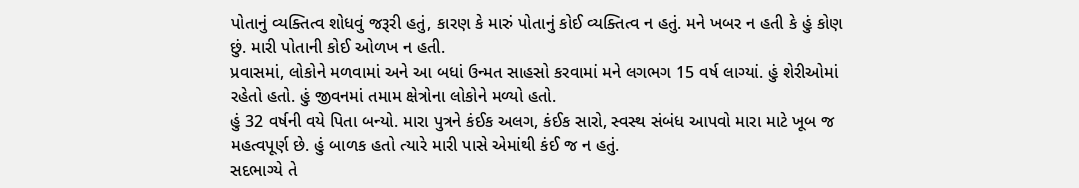પોતાનું વ્યક્તિત્વ શોધવું જરૂરી હતું, કારણ કે મારું પોતાનું કોઈ વ્યક્તિત્વ ન હતું. મને ખબર ન હતી કે હું કોણ છું. મારી પોતાની કોઈ ઓળખ ન હતી.
પ્રવાસમાં, લોકોને મળવામાં અને આ બધાં ઉન્મત સાહસો કરવામાં મને લગભગ 15 વર્ષ લાગ્યાં. હું શેરીઓમાં રહેતો હતો. હું જીવનમાં તમામ ક્ષેત્રોના લોકોને મળ્યો હતો.
હું 32 વર્ષની વયે પિતા બન્યો. મારા પુત્રને કંઈક અલગ, કંઈક સારો, સ્વસ્થ સંબંધ આપવો મારા માટે ખૂબ જ મહત્વપૂર્ણ છે. હું બાળક હતો ત્યારે મારી પાસે એમાંથી કંઈ જ ન હતું.
સદભાગ્યે તે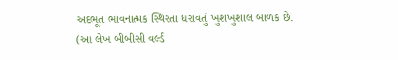અદભૂત ભાવનાત્મક સ્થિરતા ધરાવતું ખુશખુશાલ બાળક છે.
(આ લેખ બીબીસી વર્લ્ડ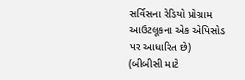સર્વિસના રેડિયો પ્રોગ્રામ આઉટલૂકના એક એપિસોડ પર આધારિત છે)
(બીબીસી માટે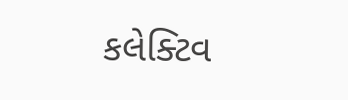કલેક્ટિવ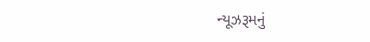ન્યૂઝરૂમનું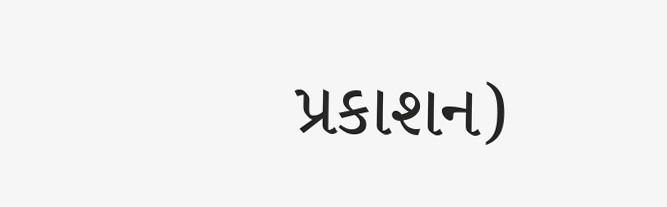પ્રકાશન)